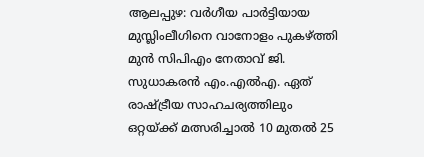ആലപ്പുഴ: വർഗീയ പാർട്ടിയായ മുസ്ലിംലീഗിനെ വാനോളം പുകഴ്ത്തി മുൻ സിപിഎം നേതാവ് ജി. സുധാകരൻ എം.എൽഎ. ഏത് രാഷ്ട്രീയ സാഹചര്യത്തിലും ഒറ്റയ്ക്ക് മത്സരിച്ചാൽ 10 മുതൽ 25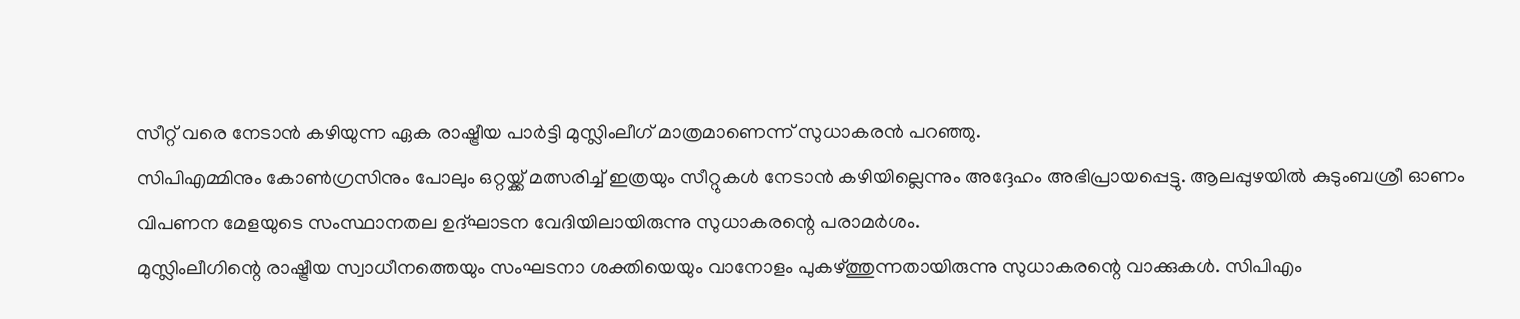സീറ്റ് വരെ നേടാൻ കഴിയുന്ന ഏക രാഷ്ട്രീയ പാർട്ടി മുസ്ലിംലീഗ് മാത്രമാണെന്ന് സുധാകരൻ പറഞ്ഞു.
സിപിഎമ്മിനും കോൺഗ്രസിനും പോലും ഒറ്റയ്ക്ക് മത്സരിച്ച് ഇത്രയും സീറ്റുകൾ നേടാൻ കഴിയില്ലെന്നും അദ്ദേഹം അഭിപ്രായപ്പെട്ടു. ആലപ്പുഴയിൽ കുടുംബശ്രീ ഓണം വിപണന മേളയുടെ സംസ്ഥാനതല ഉദ്ഘാടന വേദിയിലായിരുന്നു സുധാകരന്റെ പരാമർശം.
മുസ്ലിംലീഗിന്റെ രാഷ്ട്രീയ സ്വാധീനത്തെയും സംഘടനാ ശക്തിയെയും വാനോളം പുകഴ്ത്തുന്നതായിരുന്നു സുധാകരന്റെ വാക്കുകൾ. സിപിഎം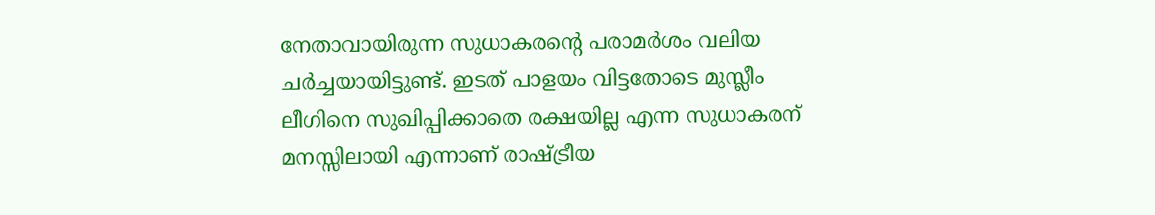നേതാവായിരുന്ന സുധാകരന്റെ പരാമർശം വലിയ ചർച്ചയായിട്ടുണ്ട്. ഇടത് പാളയം വിട്ടതോടെ മുസ്ലീം ലീഗിനെ സുഖിപ്പിക്കാതെ രക്ഷയില്ല എന്ന സുധാകരന് മനസ്സിലായി എന്നാണ് രാഷ്ട്രീയ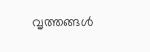വൃത്തങ്ങൾ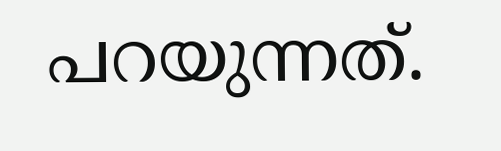പറയുന്നത്.